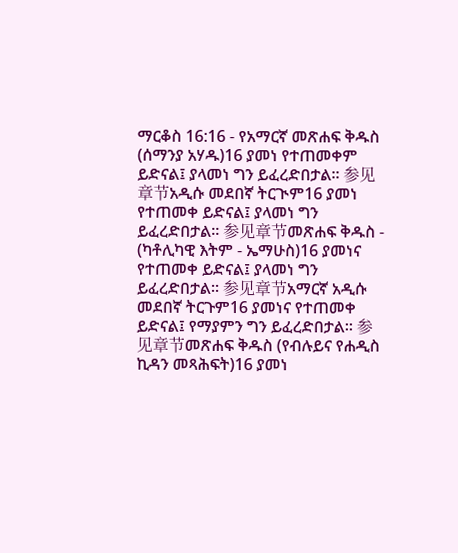ማርቆስ 16:16 - የአማርኛ መጽሐፍ ቅዱስ (ሰማንያ አሃዱ)16 ያመነ የተጠመቀም ይድናል፤ ያላመነ ግን ይፈረድበታል። 参见章节አዲሱ መደበኛ ትርጒም16 ያመነ የተጠመቀ ይድናል፤ ያላመነ ግን ይፈረድበታል። 参见章节መጽሐፍ ቅዱስ - (ካቶሊካዊ እትም - ኤማሁስ)16 ያመነና የተጠመቀ ይድናል፤ ያላመነ ግን ይፈረድበታል። 参见章节አማርኛ አዲሱ መደበኛ ትርጉም16 ያመነና የተጠመቀ ይድናል፤ የማያምን ግን ይፈረድበታል። 参见章节መጽሐፍ ቅዱስ (የብሉይና የሐዲስ ኪዳን መጻሕፍት)16 ያመነ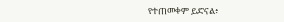የተጠመቀም ይድናል፥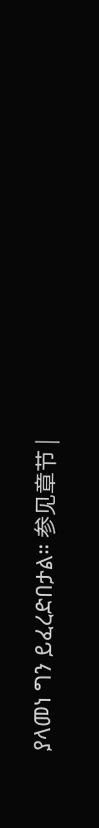ያላመነ ግን ይፈረድበታል። 参见章节 |